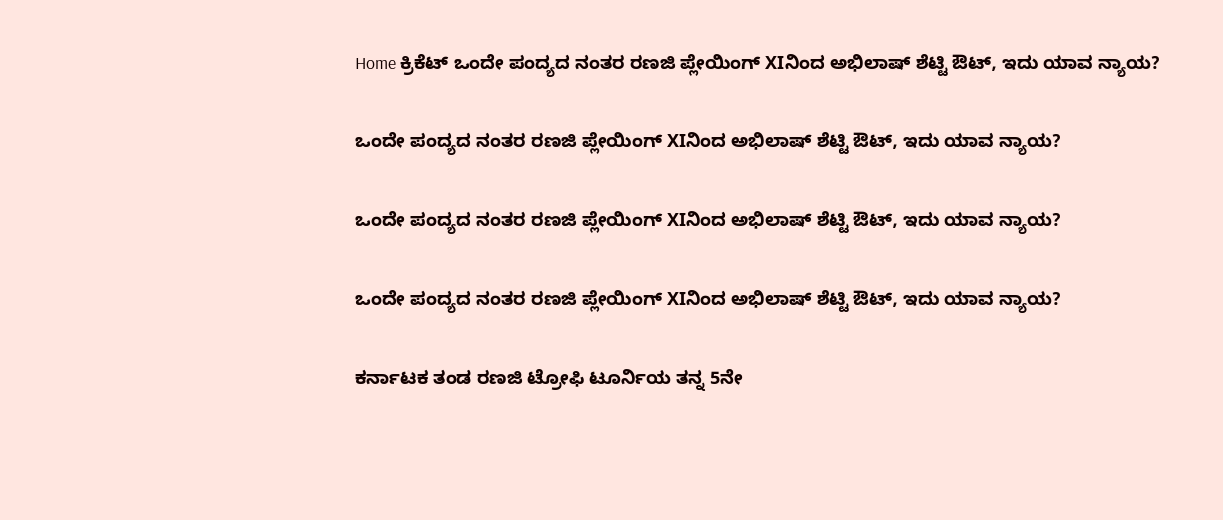Home ಕ್ರಿಕೆಟ್ ಒಂದೇ ಪಂದ್ಯದ ನಂತರ ರಣಜಿ ಪ್ಲೇಯಿಂಗ್ XIನಿಂದ ಅಭಿಲಾಷ್ ಶೆಟ್ಟಿ ಔಟ್, ಇದು ಯಾವ ನ್ಯಾಯ?

ಒಂದೇ ಪಂದ್ಯದ ನಂತರ ರಣಜಿ ಪ್ಲೇಯಿಂಗ್ XIನಿಂದ ಅಭಿಲಾಷ್ ಶೆಟ್ಟಿ ಔಟ್, ಇದು ಯಾವ ನ್ಯಾಯ?

ಒಂದೇ ಪಂದ್ಯದ ನಂತರ ರಣಜಿ ಪ್ಲೇಯಿಂಗ್ XIನಿಂದ ಅಭಿಲಾಷ್ ಶೆಟ್ಟಿ ಔಟ್, ಇದು ಯಾವ ನ್ಯಾಯ?

ಒಂದೇ ಪಂದ್ಯದ ನಂತರ ರಣಜಿ ಪ್ಲೇಯಿಂಗ್ XIನಿಂದ ಅಭಿಲಾಷ್ ಶೆಟ್ಟಿ ಔಟ್, ಇದು ಯಾವ ನ್ಯಾಯ?

ಕರ್ನಾಟಕ ತಂಡ ರಣಜಿ ಟ್ರೋಫಿ ಟೂರ್ನಿಯ ತನ್ನ 5ನೇ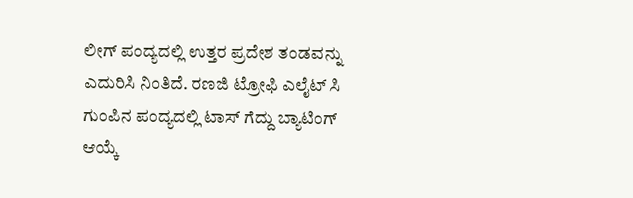ಲೀಗ್ ಪಂದ್ಯದಲ್ಲಿ ಉತ್ತರ ಪ್ರದೇಶ ತಂಡವನ್ನು ಎದುರಿಸಿ ನಿಂತಿದೆ. ರಣಜಿ ಟ್ರೋಫಿ ಎಲೈಟ್ ಸಿ ಗುಂಪಿನ ಪಂದ್ಯದಲ್ಲಿ ಟಾಸ್ ಗೆದ್ದು ಬ್ಯಾಟಿಂಗ್ ಆಯ್ಕೆ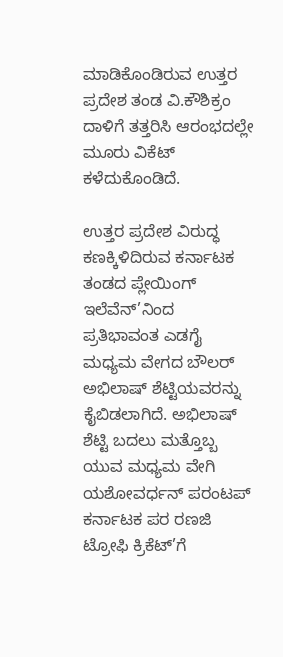ಮಾಡಿಕೊಂಡಿರುವ ಉತ್ತರ ಪ್ರದೇಶ ತಂಡ ವಿ.ಕೌಶಿಕ್ರಂ ದಾಳಿಗೆ ತತ್ತರಿಸಿ ಆರಂಭದಲ್ಲೇ ಮೂರು ವಿಕೆಟ್ ಕಳೆದುಕೊಂಡಿದೆ.

ಉತ್ತರ ಪ್ರದೇಶ ವಿರುದ್ಧ ಕಣಕ್ಕಿಳಿದಿರುವ ಕರ್ನಾಟಕ ತಂಡದ ಪ್ಲೇಯಿಂಗ್ ಇಲೆವೆನ್’ನಿಂದ ಪ್ರತಿಭಾವಂತ ಎಡಗೈ ಮಧ್ಯಮ ವೇಗದ ಬೌಲರ್ ಅಭಿಲಾಷ್ ಶೆಟ್ಟಿಯವರನ್ನು ಕೈಬಿಡಲಾಗಿದೆ. ಅಭಿಲಾಷ್ ಶೆಟ್ಟಿ ಬದಲು ಮತ್ತೊಬ್ಬ ಯುವ ಮಧ್ಯಮ ವೇಗಿ ಯಶೋವರ್ಧನ್ ಪರಂಟಪ್ ಕರ್ನಾಟಕ ಪರ ರಣಜಿ ಟ್ರೋಫಿ ಕ್ರಿಕೆಟ್’ಗೆ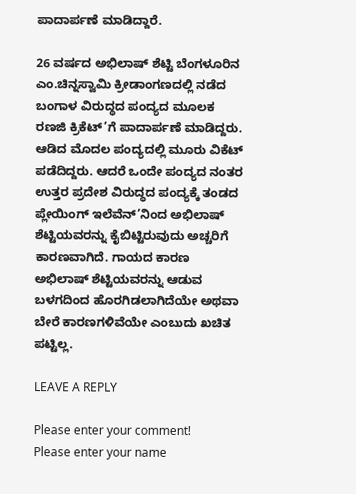ಪಾದಾರ್ಪಣೆ ಮಾಡಿದ್ದಾರೆ.

26 ವರ್ಷದ ಅಭಿಲಾಷ್ ಶೆಟ್ಟಿ ಬೆಂಗಳೂರಿನ ಎಂ.ಚಿನ್ನಸ್ವಾಮಿ ಕ್ರೀಡಾಂಗಣದಲ್ಲಿ ನಡೆದ ಬಂಗಾಳ ವಿರುದ್ಧದ ಪಂದ್ಯದ ಮೂಲಕ ರಣಜಿ ಕ್ರಿಕೆಟ್’ಗೆ ಪಾದಾರ್ಪಣೆ ಮಾಡಿದ್ದರು. ಆಡಿದ ಮೊದಲ ಪಂದ್ಯದಲ್ಲಿ ಮೂರು ವಿಕೆಟ್ ಪಡೆದಿದ್ದರು. ಆದರೆ ಒಂದೇ ಪಂದ್ಯದ ನಂತರ ಉತ್ತರ ಪ್ರದೇಶ ವಿರುದ್ಧದ ಪಂದ್ಯಕ್ಕೆ ತಂಡದ ಪ್ಲೇಯಿಂಗ್ ಇಲೆವೆನ್’ನಿಂದ ಅಭಿಲಾಷ್ ಶೆಟ್ಟಿಯವರನ್ನು ಕೈಬಿಟ್ಟಿರುವುದು ಅಚ್ಚರಿಗೆ ಕಾರಣವಾಗಿದೆ. ಗಾಯದ ಕಾರಣ ಅಭಿಲಾಷ್ ಶೆಟ್ಟಿಯವರನ್ನು ಆಡುವ ಬಳಗದಿಂದ ಹೊರಗಿಡಲಾಗಿದೆಯೇ ಅಥವಾ ಬೇರೆ ಕಾರಣಗಳಿವೆಯೇ ಎಂಬುದು ಖಚಿತ ಪಟ್ಟಿಲ್ಲ.

LEAVE A REPLY

Please enter your comment!
Please enter your name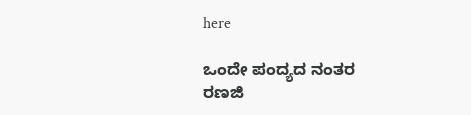here

ಒಂದೇ ಪಂದ್ಯದ ನಂತರ ರಣಜಿ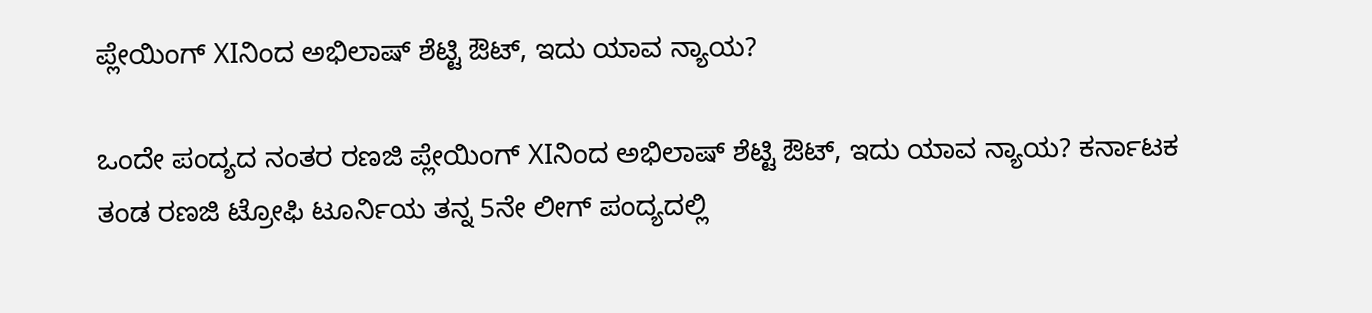ಪ್ಲೇಯಿಂಗ್ XIನಿಂದ ಅಭಿಲಾಷ್ ಶೆಟ್ಟಿ ಔಟ್, ಇದು ಯಾವ ನ್ಯಾಯ?

ಒಂದೇ ಪಂದ್ಯದ ನಂತರ ರಣಜಿ ಪ್ಲೇಯಿಂಗ್ XIನಿಂದ ಅಭಿಲಾಷ್ ಶೆಟ್ಟಿ ಔಟ್, ಇದು ಯಾವ ನ್ಯಾಯ? ಕರ್ನಾಟಕ ತಂಡ ರಣಜಿ ಟ್ರೋಫಿ ಟೂರ್ನಿಯ ತನ್ನ 5ನೇ ಲೀಗ್ ಪಂದ್ಯದಲ್ಲಿ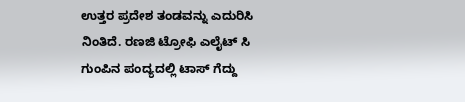ಉತ್ತರ ಪ್ರದೇಶ ತಂಡವನ್ನು ಎದುರಿಸಿ ನಿಂತಿದೆ. ರಣಜಿ ಟ್ರೋಫಿ ಎಲೈಟ್ ಸಿ ಗುಂಪಿನ ಪಂದ್ಯದಲ್ಲಿ ಟಾಸ್ ಗೆದ್ದು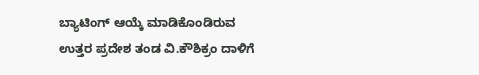ಬ್ಯಾಟಿಂಗ್ ಆಯ್ಕೆ ಮಾಡಿಕೊಂಡಿರುವ ಉತ್ತರ ಪ್ರದೇಶ ತಂಡ ವಿ.ಕೌಶಿಕ್ರಂ ದಾಳಿಗೆ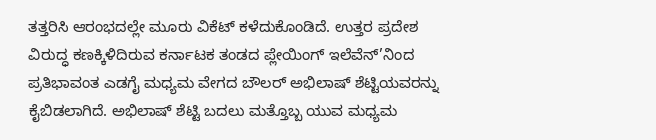ತತ್ತರಿಸಿ ಆರಂಭದಲ್ಲೇ ಮೂರು ವಿಕೆಟ್ ಕಳೆದುಕೊಂಡಿದೆ. ಉತ್ತರ ಪ್ರದೇಶ ವಿರುದ್ಧ ಕಣಕ್ಕಿಳಿದಿರುವ ಕರ್ನಾಟಕ ತಂಡದ ಪ್ಲೇಯಿಂಗ್ ಇಲೆವೆನ್’ನಿಂದ ಪ್ರತಿಭಾವಂತ ಎಡಗೈ ಮಧ್ಯಮ ವೇಗದ ಬೌಲರ್ ಅಭಿಲಾಷ್ ಶೆಟ್ಟಿಯವರನ್ನು ಕೈಬಿಡಲಾಗಿದೆ. ಅಭಿಲಾಷ್ ಶೆಟ್ಟಿ ಬದಲು ಮತ್ತೊಬ್ಬ ಯುವ ಮಧ್ಯಮ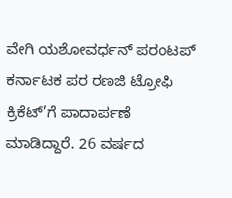ವೇಗಿ ಯಶೋವರ್ಧನ್ ಪರಂಟಪ್ ಕರ್ನಾಟಕ ಪರ ರಣಜಿ ಟ್ರೋಫಿ ಕ್ರಿಕೆಟ್’ಗೆ ಪಾದಾರ್ಪಣೆ ಮಾಡಿದ್ದಾರೆ. 26 ವರ್ಷದ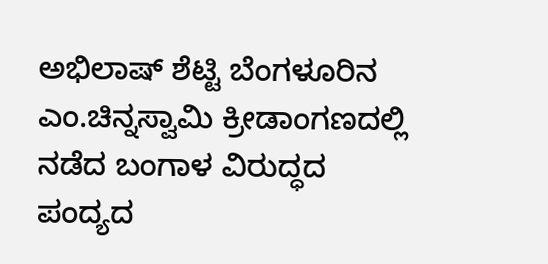ಅಭಿಲಾಷ್ ಶೆಟ್ಟಿ ಬೆಂಗಳೂರಿನ ಎಂ.ಚಿನ್ನಸ್ವಾಮಿ ಕ್ರೀಡಾಂಗಣದಲ್ಲಿ ನಡೆದ ಬಂಗಾಳ ವಿರುದ್ಧದ ಪಂದ್ಯದ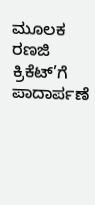ಮೂಲಕ ರಣಜಿ ಕ್ರಿಕೆಟ್’ಗೆ ಪಾದಾರ್ಪಣೆ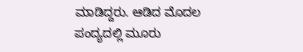ಮಾಡಿದ್ದರು. ಆಡಿದ ಮೊದಲ ಪಂದ್ಯದಲ್ಲಿ ಮೂರು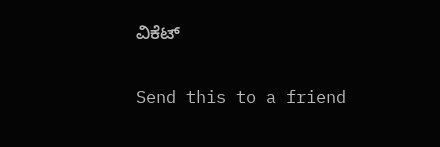ವಿಕೆಟ್

Send this to a friend